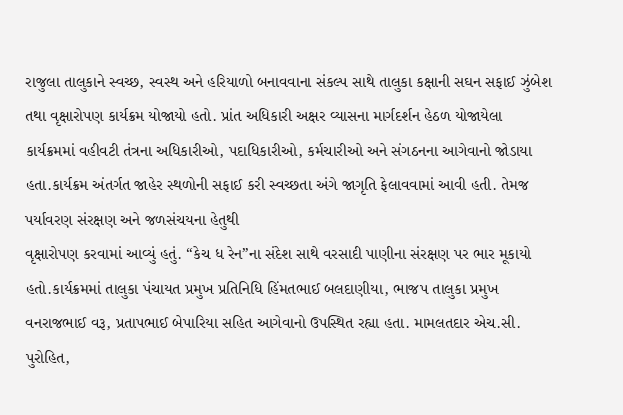રાજુલા તાલુકાને સ્વચ્છ, સ્વસ્થ અને હરિયાળો બનાવવાના સંકલ્પ સાથે તાલુકા કક્ષાની સઘન સફાઈ ઝુંબેશ તથા વૃક્ષારોપણ કાર્યક્રમ યોજાયો હતો. પ્રાંત અધિકારી અક્ષર વ્યાસના માર્ગદર્શન હેઠળ યોજાયેલા કાર્યક્રમમાં વહીવટી તંત્રના અધિકારીઓ, પદાધિકારીઓ, કર્મચારીઓ અને સંગઠનના આગેવાનો જોડાયા હતા.કાર્યક્રમ અંતર્ગત જાહેર સ્થળોની સફાઈ કરી સ્વચ્છતા અંગે જાગૃતિ ફેલાવવામાં આવી હતી. તેમજ પર્યાવરણ સંરક્ષણ અને જળસંચયના હેતુથી
વૃક્ષારોપણ કરવામાં આવ્યું હતું. “કેચ ધ રેન”ના સંદેશ સાથે વરસાદી પાણીના સંરક્ષણ પર ભાર મૂકાયો હતો.કાર્યક્રમમાં તાલુકા પંચાયત પ્રમુખ પ્રતિનિધિ હિંમતભાઈ બલદાણીયા, ભાજપ તાલુકા પ્રમુખ વનરાજભાઈ વરૂ, પ્રતાપભાઈ બેપારિયા સહિત આગેવાનો ઉપસ્થિત રહ્યા હતા. મામલતદાર એચ.સી. પુરોહિત,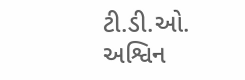ટી.ડી.ઓ. અશ્વિન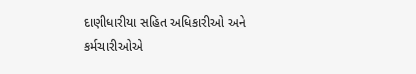દાણીધારીયા સહિત અધિકારીઓ અને કર્મચારીઓએ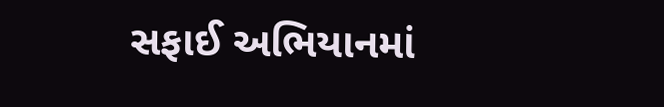સફાઈ અભિયાનમાં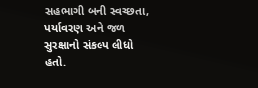સહભાગી બની સ્વચ્છતા, પર્યાવરણ અને જળ સુરક્ષાનો સંકલ્પ લીધો હતો.